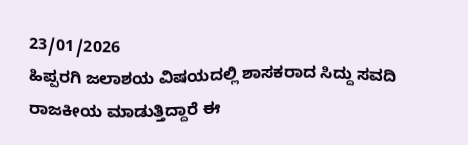23/01/2026
ಹಿಪ್ಪರಗಿ ಜಲಾಶಯ ವಿಷಯದಲ್ಲಿ ಶಾಸಕರಾದ ಸಿದ್ದು ಸವದಿ ರಾಜಕೀಯ ಮಾಡುತ್ತಿದ್ದಾರೆ ಈ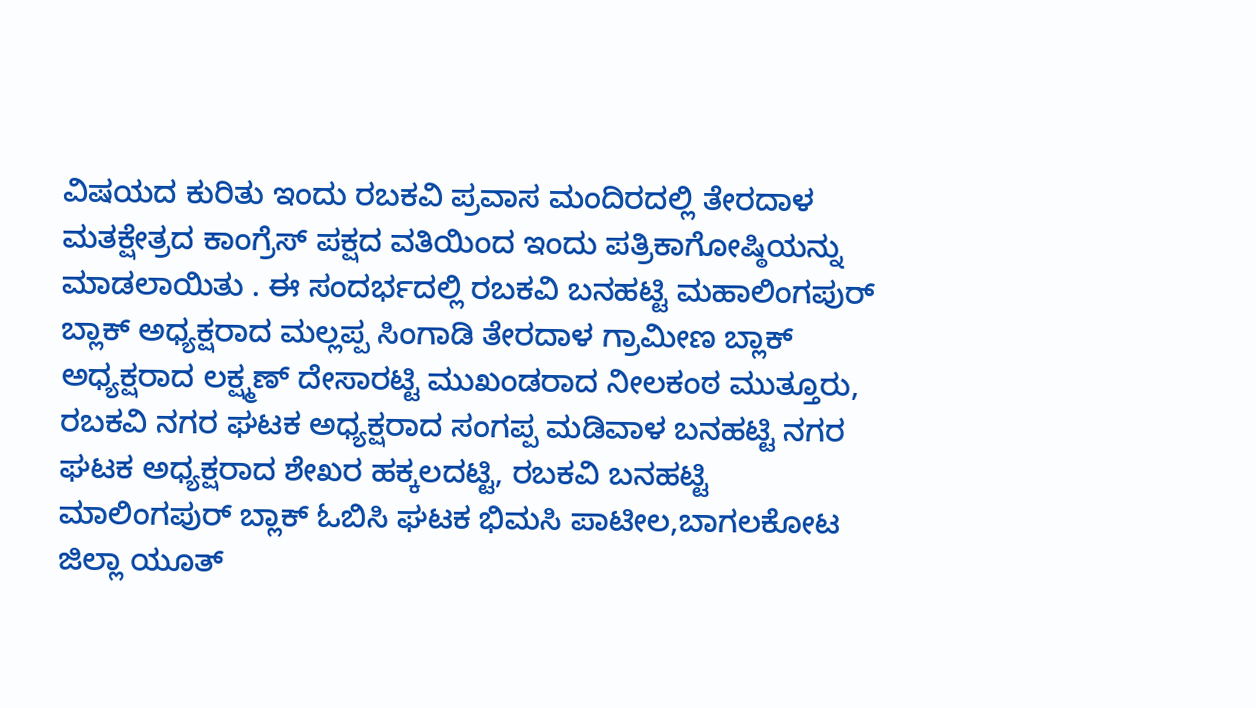ವಿಷಯದ ಕುರಿತು ಇಂದು ರಬಕವಿ ಪ್ರವಾಸ ಮಂದಿರದಲ್ಲಿ ತೇರದಾಳ ಮತಕ್ಷೇತ್ರದ ಕಾಂಗ್ರೆಸ್ ಪಕ್ಷದ ವತಿಯಿಂದ ಇಂದು ಪತ್ರಿಕಾಗೋಷ್ಠಿಯನ್ನು ಮಾಡಲಾಯಿತು . ಈ ಸಂದರ್ಭದಲ್ಲಿ ರಬಕವಿ ಬನಹಟ್ಟಿ ಮಹಾಲಿಂಗಪುರ್ ಬ್ಲಾಕ್ ಅಧ್ಯಕ್ಷರಾದ ಮಲ್ಲಪ್ಪ ಸಿಂಗಾಡಿ ತೇರದಾಳ ಗ್ರಾಮೀಣ ಬ್ಲಾಕ್ ಅಧ್ಯಕ್ಷರಾದ ಲಕ್ಷ್ಮಣ್ ದೇಸಾರಟ್ಟಿ ಮುಖಂಡರಾದ ನೀಲಕಂಠ ಮುತ್ತೂರು, ರಬಕವಿ ನಗರ ಘಟಕ ಅಧ್ಯಕ್ಷರಾದ ಸಂಗಪ್ಪ ಮಡಿವಾಳ ಬನಹಟ್ಟಿ ನಗರ ಘಟಕ ಅಧ್ಯಕ್ಷರಾದ ಶೇಖರ ಹಕ್ಕಲದಟ್ಟಿ, ರಬಕವಿ ಬನಹಟ್ಟಿ ಮಾಲಿಂಗಪುರ್ ಬ್ಲಾಕ್ ಓಬಿಸಿ ಘಟಕ ಭಿಮಸಿ ಪಾಟೀಲ,ಬಾಗಲಕೋಟ ಜಿಲ್ಲಾ ಯೂತ್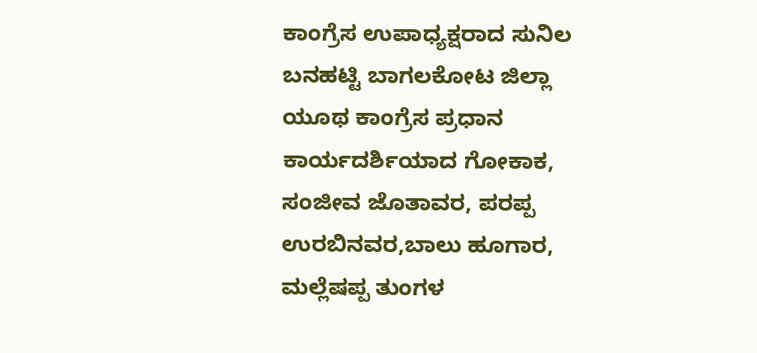ಕಾಂಗ್ರೆಸ ಉಪಾಧ್ಯಕ್ಷರಾದ ಸುನಿಲ ಬನಹಟ್ಟಿ ಬಾಗಲಕೋಟ ಜಿಲ್ಲಾ ಯೂಥ ಕಾಂಗ್ರೆಸ ಪ್ರಧಾನ ಕಾರ್ಯದರ್ಶಿಯಾದ ಗೋಕಾಕ, ಸಂಜೀವ ಜೊತಾವರ, ಪರಪ್ಪ ಉರಬಿನವರ,ಬಾಲು ಹೂಗಾರ, ಮಲ್ಲೆಷಪ್ಪ ತುಂಗಳ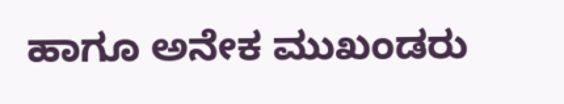ಹಾಗೂ ಅನೇಕ ಮುಖಂಡರು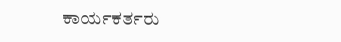ಕಾರ್ಯಕರ್ತರು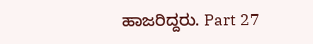ಹಾಜರಿದ್ದರು. Part 27